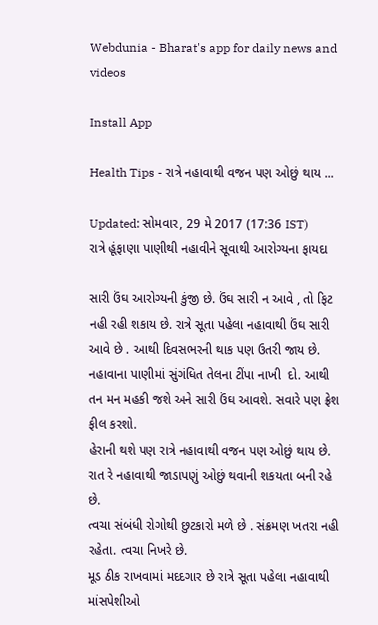Webdunia - Bharat's app for daily news and videos

Install App

Health Tips - રાત્રે નહાવાથી વજન પણ ઓછું થાય ...

Updated: સોમવાર, 29 મે 2017 (17:36 IST)
રાત્રે હૂંફાણા પાણીથી નહાવીને સૂવાથી આરોગ્યના ફાયદા

સારી ઉંઘ આરોગ્યની કુંજી છે. ઉંઘ સારી ન આવે , તો ફિટ નહી રહી શકાય છે. રાત્રે સૂતા પહેલા નહાવાથી ઉંઘ સારી આવે છે . આથી દિવસભરની થાક પણ ઉતરી જાય છે. નહાવાના પાણીમાં સુંગંધિત તેલના ટીંપા નાખી  દો. આથી તન મન મહકી જશે અને સારી ઉંઘ આવશે. સવારે પણ ફ્રેશ ફીલ કરશો.
હેરાની થશે પણ રાત્રે નહાવાથી વજન પણ ઓછું થાય છે. રાત રે નહાવાથી જાડાપણું ઓછું થવાની શકયતા બની રહે છે.
ત્વચા સંબંધી રોગોથી છુટકારો મળે છે . સંક્રમણ ખતરા નહી રહેતા. ત્વચા નિખરે છે.
મૂડ ઠીક રાખવામાં મદદગાર છે રાત્રે સૂતા પહેલા નહાવાથી માંસપેશીઓ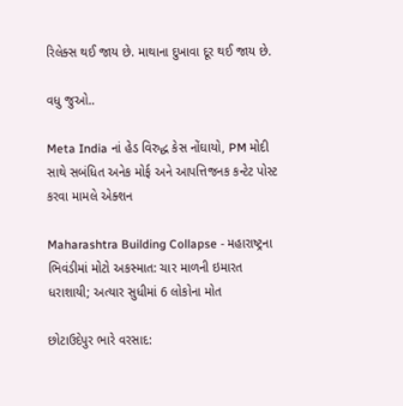રિલેક્સ થઈ જાય છે. માથાના દુખાવા દૂર થઈ જાય છે.

વધુ જુઓ..

Meta India નાં હેડ વિરુદ્ધ કેસ નોંઘાયો, PM મોદી સાથે સબંધિત અનેક મોર્ફ અને આપત્તિજનક કન્ટેટ પોસ્ટ કરવા મામલે એક્શન

Maharashtra Building Collapse - મહારાષ્ટ્રના ભિવંડીમાં મોટો અકસ્માત: ચાર માળની ઇમારત ધરાશાયી; અત્યાર સુધીમાં 6 લોકોના મોત

છોટાઉદેપુર ભારે વરસાદ: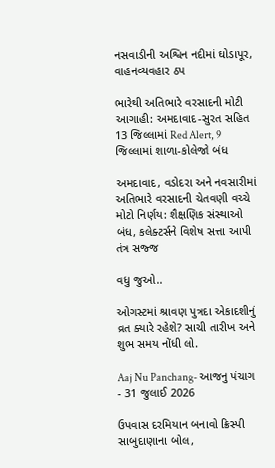નસવાડીની અશ્વિન નદીમાં ઘોડાપૂર, વાહનવ્યવહાર ઠપ

ભારેથી અતિભારે વરસાદની મોટી આગાહી: અમદાવાદ-સુરત સહિત 13 જિલ્લામાં Red Alert, 9 જિલ્લામાં શાળા-કોલેજો બંધ

અમદાવાદ, વડોદરા અને નવસારીમાં અતિભારે વરસાદની ચેતવણી વચ્ચે મોટો નિર્ણય: શૈક્ષણિક સંસ્થાઓ બંધ, કલેક્ટર્સને વિશેષ સત્તા આપી તંત્ર સજ્જ

વધુ જુઓ..

ઓગસ્ટમાં શ્રાવણ પુત્રદા એકાદશીનું વ્રત ક્યારે રહેશે? સાચી તારીખ અને શુભ સમય નોંધી લો.

Aaj Nu Panchang- આજનુ પંચાગ - 31 જુલાઈ 2026

ઉપવાસ દરમિયાન બનાવો ક્રિસ્પી સાબુદાણાના બોલ,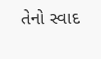તેનો સ્વાદ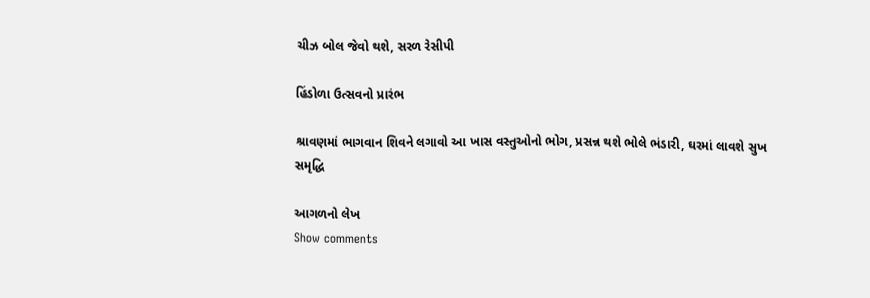ચીઝ બોલ જેવો થશે, સરળ રેસીપી

હિંડોળા ઉત્સવનો પ્રારંભ

શ્રાવણમાં ભાગવાન શિવને લગાવો આ ખાસ વસ્તુઓનો ભોગ, પ્રસન્ન થશે ભોલે ભંડારી, ઘરમાં લાવશે સુખ સમૃદ્ધિ

આગળનો લેખ
Show comments